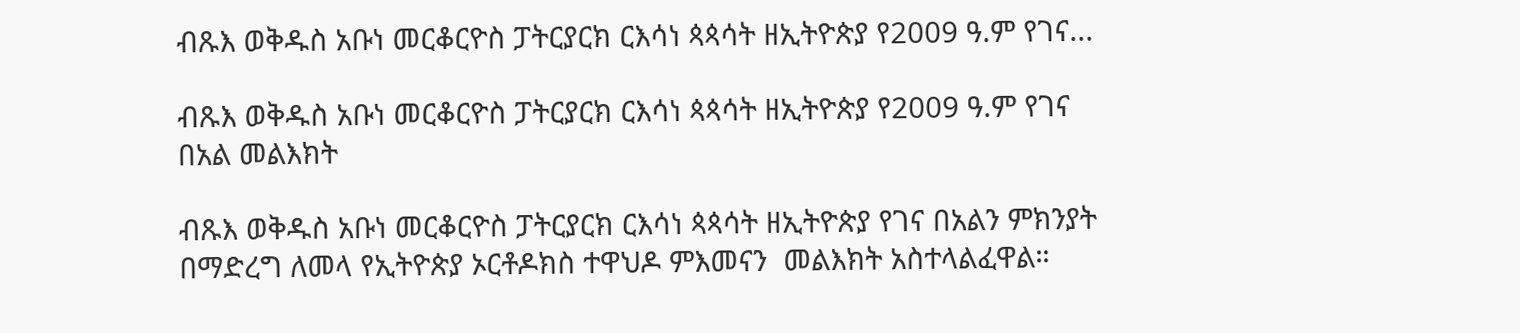ብጹእ ወቅዱስ አቡነ መርቆርዮስ ፓትርያርክ ርእሳነ ጳጳሳት ዘኢትዮጵያ የ2009 ዓ.ም የገና...

ብጹእ ወቅዱስ አቡነ መርቆርዮስ ፓትርያርክ ርእሳነ ጳጳሳት ዘኢትዮጵያ የ2009 ዓ.ም የገና በአል መልእክት

ብጹእ ወቅዱስ አቡነ መርቆርዮስ ፓትርያርክ ርእሳነ ጳጳሳት ዘኢትዮጵያ የገና በአልን ምክንያት በማድረግ ለመላ የኢትዮጵያ ኦርቶዶክስ ተዋህዶ ምእመናን  መልእክት አስተላልፈዋል።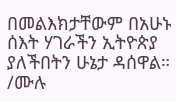በመልእክታቸውም በአሁኑ ሰእት ሃገራችን ኢትዮጵያ ያለችበትን ሁኔታ ዳሰዋል። /ሙሉ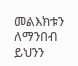መልእክቱን ለማንበብ ይህንን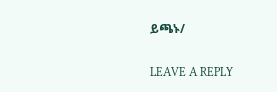ይጫኑ/

LEAVE A REPLY